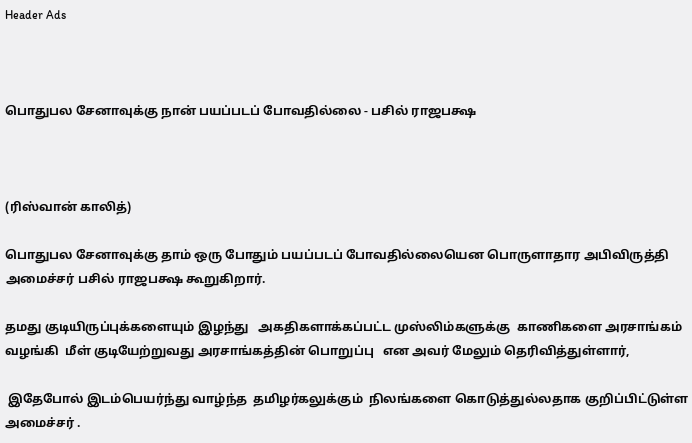Header Ads



பொதுபல சேனாவுக்கு நான் பயப்படப் போவதில்லை - பசில் ராஜபக்ஷ



(ரிஸ்வான் காலித்)

பொதுபல சேனாவுக்கு தாம் ஒரு போதும் பயப்படப் போவதில்லையென பொருளாதார அபிவிருத்தி அமைச்சர் பசில் ராஜபக்ஷ கூறுகிறார்.

தமது குடியிருப்புக்களையும் இழந்து   அகதிகளாக்கப்பட்ட முஸ்லிம்களுக்கு  காணிகளை அரசாங்கம் வழங்கி  மீள் குடியேற்றுவது அரசாங்கத்தின் பொறுப்பு   என அவர் மேலும் தெரிவித்துள்ளார்,

 இதேபோல் இடம்பெயர்ந்து வாழ்ந்த  தமிழர்கலுக்கும்  நிலங்களை கொடுத்துல்லதாக குறிப்பிட்டுள்ள அமைச்சர் .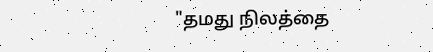"தமது நிலத்தை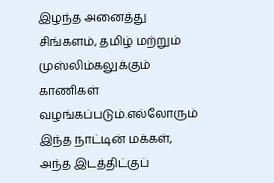இழந்த அனைத்து சிங்களம், தமிழ் மற்றும் முஸ்லிம்கலுக்கும்  காணிகள் வழங்கப்படும்.எல்லோரும்  இந்த நாட்டின் மக்கள், அந்த இடத்திட்குப்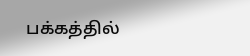பக்கத்தில்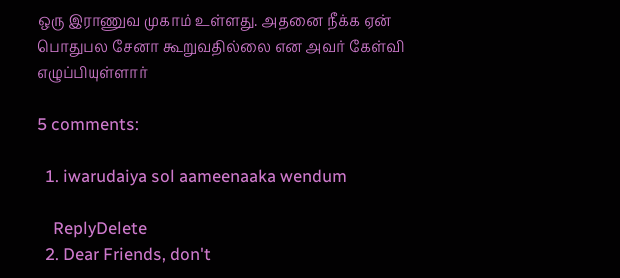ஒரு இராணுவ முகாம் உள்ளது. அதனை நீக்க ஏன் பொதுபல சேனா கூறுவதில்லை என அவர் கேள்வி எழுப்பியுள்ளார்

5 comments:

  1. iwarudaiya sol aameenaaka wendum

    ReplyDelete
  2. Dear Friends, don't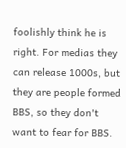foolishly think he is right. For medias they can release 1000s, but they are people formed BBS, so they don't want to fear for BBS.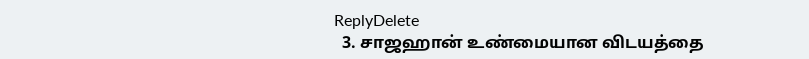ReplyDelete
  3. சாஜஹான் உண்மையான விடயத்தை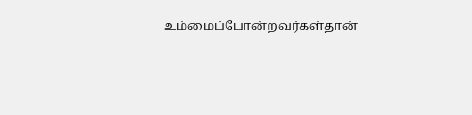உம்மைப்போன்றவர்கள்தான்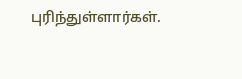புரிந்துள்ளார்கள்.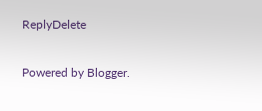ReplyDelete

Powered by Blogger.